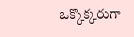ఒక్కొక్కరుగా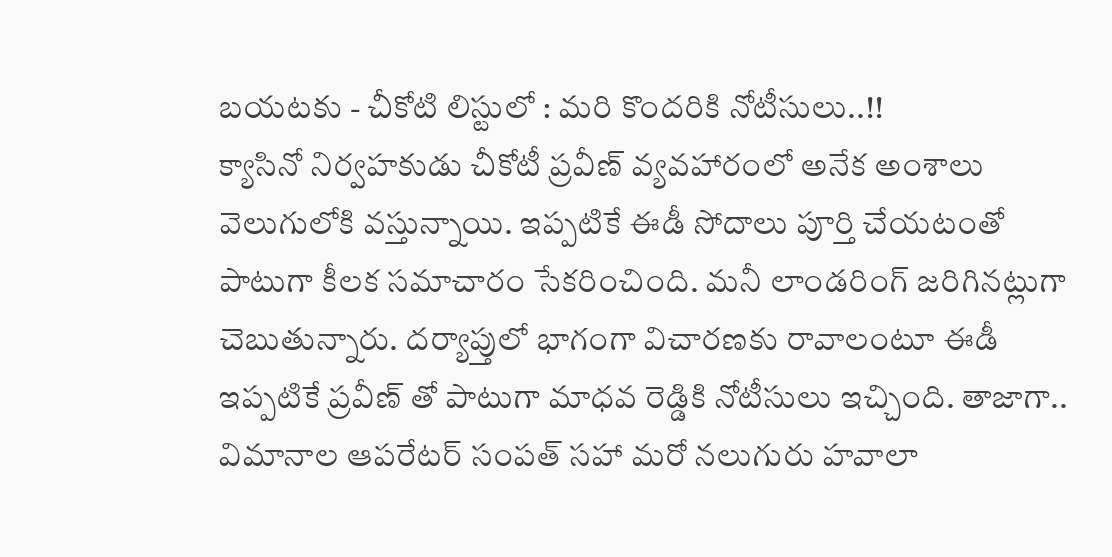బయటకు - చీకోటి లిస్టులో : మరి కొందరికి నోటీసులు..!!
క్యాసినో నిర్వహకుడు చీకోటీ ప్రవీణ్ వ్యవహారంలో అనేక అంశాలు వెలుగులోకి వస్తున్నాయి. ఇప్పటికే ఈడీ సోదాలు పూర్తి చేయటంతో పాటుగా కీలక సమాచారం సేకరించింది. మనీ లాండరింగ్ జరిగినట్లుగా చెబుతున్నారు. దర్యాప్తులో భాగంగా విచారణకు రావాలంటూ ఈడీ ఇప్పటికే ప్రవీణ్ తో పాటుగా మాధవ రెడ్డికి నోటీసులు ఇచ్చింది. తాజాగా.. విమానాల ఆపరేటర్ సంపత్ సహా మరో నలుగురు హవాలా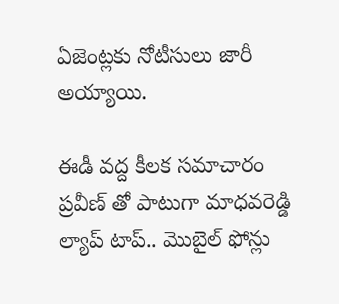ఏజెంట్లకు నోటీసులు జారీ అయ్యాయి.

ఈడీ వద్ద కీలక సమాచారం
ప్రవీణ్ తో పాటుగా మాధవరెడ్డి ల్యాప్ టాప్.. మొబైల్ ఫోన్లు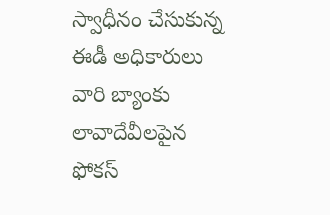స్వాధీనం చేసుకున్న ఈడీ అధికారులు వారి బ్యాంకు లావాదేవీలపైన ఫోకస్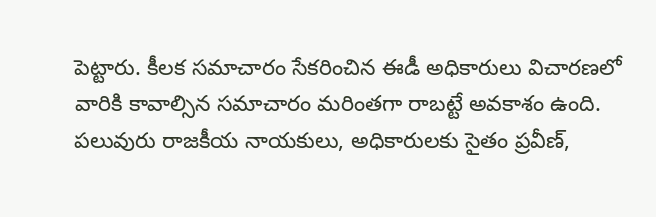పెట్టారు. కీలక సమాచారం సేకరించిన ఈడీ అధికారులు విచారణలో వారికి కావాల్సిన సమాచారం మరింతగా రాబట్టే అవకాశం ఉంది. పలువురు రాజకీయ నాయకులు, అధికారులకు సైతం ప్రవీణ్,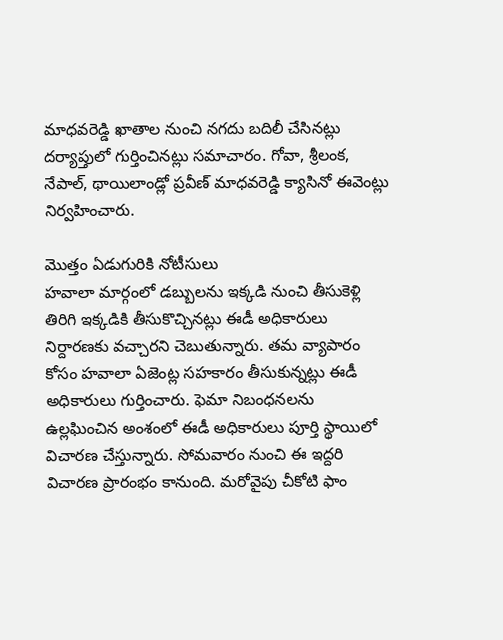మాధవరెడ్డి ఖాతాల నుంచి నగదు బదిలీ చేసినట్లు దర్యాప్తులో గుర్తించినట్లు సమాచారం. గోవా, శ్రీలంక, నేపాల్, థాయిలాండ్లో ప్రవీణ్ మాధవరెడ్డి క్యాసినో ఈవెంట్లు నిర్వహించారు.

మొత్తం ఏడుగురికి నోటీసులు
హవాలా మార్గంలో డబ్బులను ఇక్కడి నుంచి తీసుకెళ్లి తిరిగి ఇక్కడికి తీసుకొచ్చినట్లు ఈడీ అధికారులు నిర్దారణకు వచ్చారని చెబుతున్నారు. తమ వ్యాపారం కోసం హవాలా ఏజెంట్ల సహకారం తీసుకున్నట్లు ఈడీ అధికారులు గుర్తించారు. ఫెమా నిబంధనలను ఉల్లఘించిన అంశంలో ఈడీ అధికారులు పూర్తి స్థాయిలో విచారణ చేస్తున్నారు. సోమవారం నుంచి ఈ ఇద్దరి విచారణ ప్రారంభం కానుంది. మరోవైపు చీకోటి ఫాం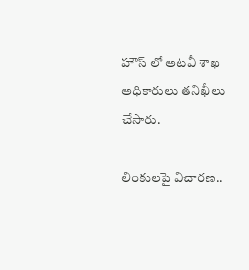హౌస్ లో అటవీ శాఖ అధికారులు తనిఖీలు చేసారు.

లింకులపై విచారణ..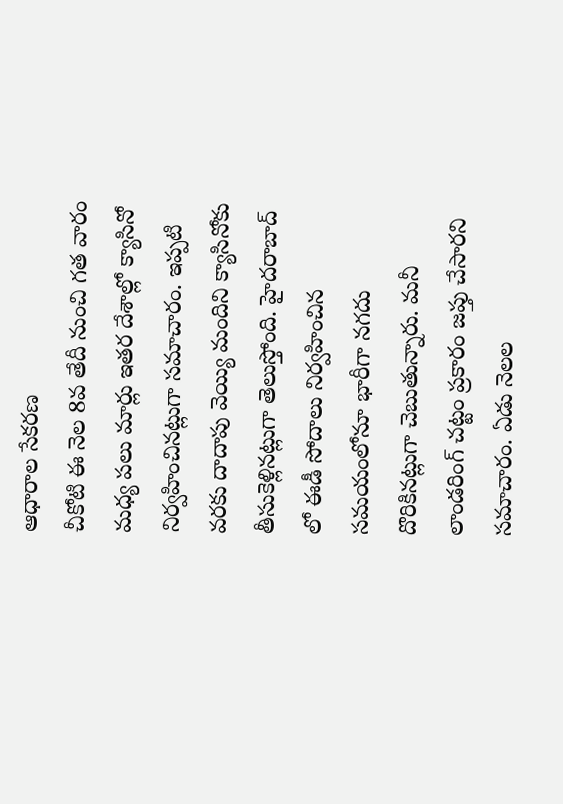ఆధారాల సేకరణ
చీకోటి ఈ నెల 8వ తేదీ నుంచి గత వారం మధ్య పలు మార్లు ఇతర దేశాల్లో క్యాసినో నిర్వహించినట్లుగా సమాచారం. ఇప్పటి వరకు దాదాపు వెయ్యి మందిని క్యాసినోకు తీసుకెళ్లినట్లుగా తెలుస్తోంది. హైదరాబాద్ లో ఈడీ సోదాలు నిర్వహించిన సమయంలోనూ భారీగా నగదు దొరికినట్లుగా చెబుతున్నారు. మనీ లాండరింగ్ చట్టం ప్రకారం జప్తు చేసారని సమాచారం. ఏడు నెలల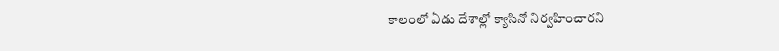కాలంలో ఏడు దేశాల్లో క్యాసినో నిర్వహించారని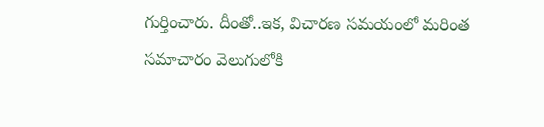గుర్తించారు. దీంతో..ఇక, విచారణ సమయంలో మరింత సమాచారం వెలుగులోకి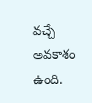వచ్చే అవకాశం ఉంది.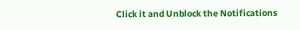Click it and Unblock the Notifications